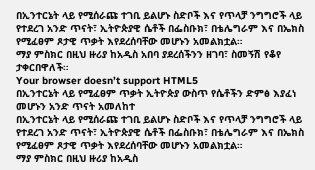በኢንተርኔት ላይ የሚሰራጩ ተገቢ ይልሆኑ ስድቦች እና የጥላቻ ንግግሮች ላይ የተደረገ አንድ ጥናት፣ ኢትዮጵያዊ ሴቶች በፌስቡክ፣ በቴሌግራም እና በኤክስ የሚፈፀም ጾታዊ ጥቃት እየደረሰባቸው መሆኑን አመልክቷል።
ማያ ምስክር በዚህ ዙሪያ ከአዲስ አበባ ያደረሰችንን ዘገባ፣ ስመኝሽ የቆየ ታቀርበዋለች።
Your browser doesn’t support HTML5
በኢንተርኔት ላይ የሚፈፀም ጥቃት ኢትዮጵያ ውስጥ የሴቶችን ድምፅ እያፈነ መሆኑን አንድ ጥናት አመለከተ
በኢንተርኔት ላይ የሚሰራጩ ተገቢ ይልሆኑ ስድቦች እና የጥላቻ ንግግሮች ላይ የተደረገ አንድ ጥናት፣ ኢትዮጵያዊ ሴቶች በፌስቡክ፣ በቴሌግራም እና በኤክስ የሚፈፀም ጾታዊ ጥቃት እየደረሰባቸው መሆኑን አመልክቷል።
ማያ ምስክር በዚህ ዙሪያ ከአዲስ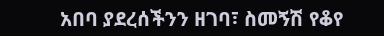አበባ ያደረሰችንን ዘገባ፣ ስመኝሽ የቆየ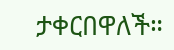ታቀርበዋለች።